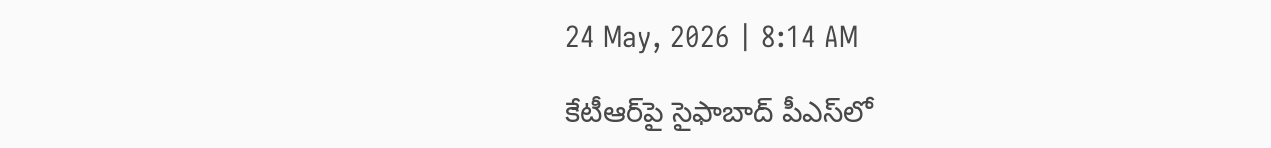24 May, 2026 | 8:14 AM

కేటీఆర్‌పై సైఫాబాద్ పీఎస్‌లో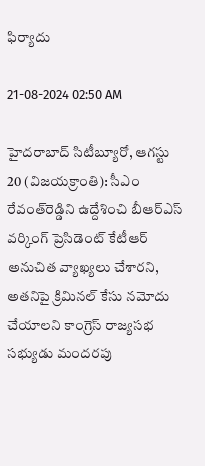ఫిర్యాదు

21-08-2024 02:50 AM

హైదరాబాద్ సిటీబ్యూరో, ఆగస్టు 20 (విజయక్రాంతి): సీఎం రేవంత్‌రెడ్డిని ఉద్దేశించి బీఆర్‌ఎస్ వర్కింగ్ ప్రెసిడెంట్ కేటీఆర్ అనుచిత వ్యాఖ్యలు చేశారని, అతనిపై క్రిమినల్ కేసు నమోదు చేయాలని కాంగ్రెస్ రాజ్యసభ సభ్యుడు మందరపు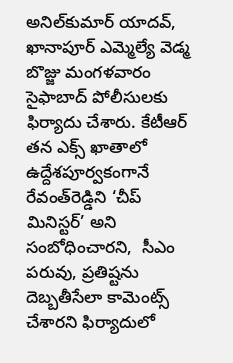అనిల్‌కుమార్ యాదవ్, ఖానాపూర్ ఎమ్మెల్యే వెడ్మ బొజ్జు మంగళవారం సైఫాబాద్ పోలీసులకు ఫిర్యాదు చేశారు. కేటీఆర్ తన ఎక్స్ ఖాతాలో ఉద్దేశపూర్వకంగానే రేవంత్‌రెడ్డిని ‘చీప్ మినిస్టర్’ అని సంబోధించారని,  సీఎం పరువు, ప్రతిష్టను దెబ్బతీసేలా కామెంట్స్ చేశారని ఫిర్యాదులో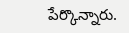పేర్కొన్నారు.